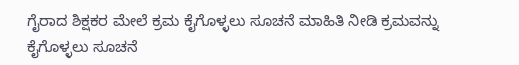ಗೈರಾದ ಶಿಕ್ಷಕರ ಮೇಲೆ ಕ್ರಮ ಕೈಗೊಳ್ಳಲು ಸೂಚನೆ ಮಾಹಿತಿ ನೀಡಿ ಕ್ರಮವನ್ನು ಕೈಗೊಳ್ಳಲು ಸೂಚನೆ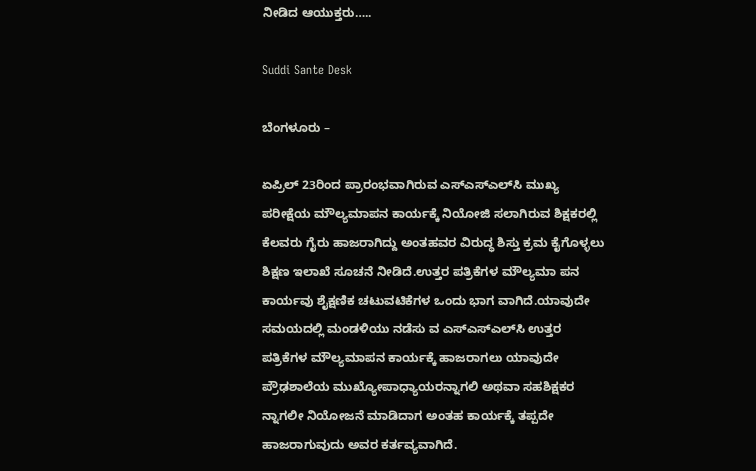ನೀಡಿದ ಆಯುಕ್ತರು…..

Suddi Sante Desk

ಬೆಂಗಳೂರು –

ಏಪ್ರಿಲ್ 23ರಿಂದ ಪ್ರಾರಂಭವಾಗಿರುವ ಎಸ್‍ಎಸ್‍ಎಲ್‍ಸಿ ಮುಖ್ಯ ಪರೀಕ್ಷೆಯ ಮೌಲ್ಯಮಾಪನ ಕಾರ್ಯಕ್ಕೆ ನಿಯೋಜಿ ಸಲಾಗಿರುವ ಶಿಕ್ಷಕರಲ್ಲಿ ಕೆಲವರು ಗೈರು ಹಾಜರಾಗಿದ್ದು ಅಂತಹವರ ವಿರುದ್ಧ ಶಿಸ್ತು ಕ್ರಮ ಕೈಗೊಳ್ಳಲು ಶಿಕ್ಷಣ ಇಲಾಖೆ ಸೂಚನೆ ನೀಡಿದೆ.ಉತ್ತರ ಪತ್ರಿಕೆಗಳ ಮೌಲ್ಯಮಾ ಪನ ಕಾರ್ಯವು ಶೈಕ್ಷಣಿಕ ಚಟುವಟಿಕೆಗಳ ಒಂದು ಭಾಗ ವಾಗಿದೆ.ಯಾವುದೇ ಸಮಯದಲ್ಲಿ ಮಂಡಳಿಯು ನಡೆಸು ವ ಎಸ್‍ಎಸ್‍ಎಲ್‍ಸಿ ಉತ್ತರ ಪತ್ರಿಕೆಗಳ ಮೌಲ್ಯಮಾಪನ ಕಾರ್ಯಕ್ಕೆ ಹಾಜರಾಗಲು ಯಾವುದೇ ಪ್ರೌಢಶಾಲೆಯ ಮುಖ್ಯೋಪಾಧ್ಯಾಯರನ್ನಾಗಲಿ ಅಥವಾ ಸಹಶಿಕ್ಷಕರ ನ್ನಾಗಲೀ ನಿಯೋಜನೆ ಮಾಡಿದಾಗ ಅಂತಹ ಕಾರ್ಯಕ್ಕೆ ತಪ್ಪದೇ ಹಾಜರಾಗುವುದು ಅವರ ಕರ್ತವ್ಯವಾಗಿದೆ.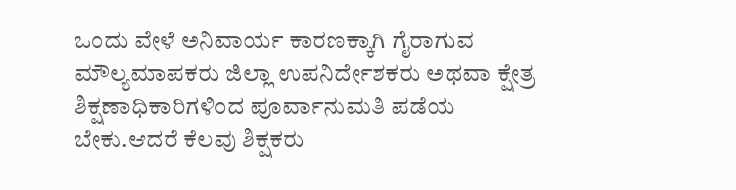ಒಂದು ವೇಳೆ ಅನಿವಾರ್ಯ ಕಾರಣಕ್ಕಾಗಿ ಗೈರಾಗುವ ಮೌಲ್ಯಮಾಪಕರು ಜಿಲ್ಲಾ ಉಪನಿರ್ದೇಶಕರು ಅಥವಾ ಕ್ಷೇತ್ರ ಶಿಕ್ಷಣಾಧಿಕಾರಿಗಳಿಂದ ಪೂರ್ವಾನುಮತಿ ಪಡೆಯ ಬೇಕು.ಆದರೆ ಕೆಲವು ಶಿಕ್ಷಕರು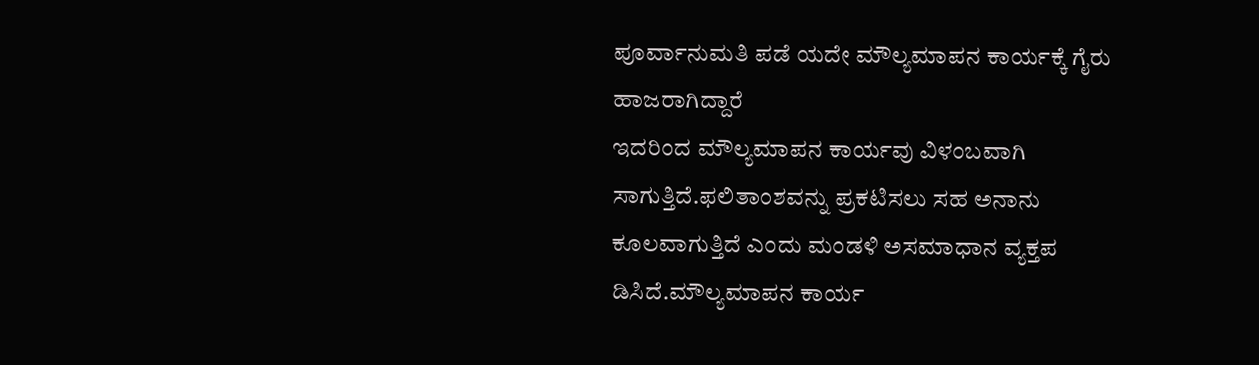ಪೂರ್ವಾನುಮತಿ ಪಡೆ ಯದೇ ಮೌಲ್ಯಮಾಪನ ಕಾರ್ಯಕ್ಕೆ ಗೈರು ಹಾಜರಾಗಿದ್ದಾರೆ
ಇದರಿಂದ ಮೌಲ್ಯಮಾಪನ ಕಾರ್ಯವು ವಿಳಂಬವಾಗಿ ಸಾಗುತ್ತಿದೆ.ಫಲಿತಾಂಶವನ್ನು ಪ್ರಕಟಿಸಲು ಸಹ ಅನಾನು ಕೂಲವಾಗುತ್ತಿದೆ ಎಂದು ಮಂಡಳಿ ಅಸಮಾಧಾನ ವ್ಯಕ್ತಪ ಡಿಸಿದೆ.ಮೌಲ್ಯಮಾಪನ ಕಾರ್ಯ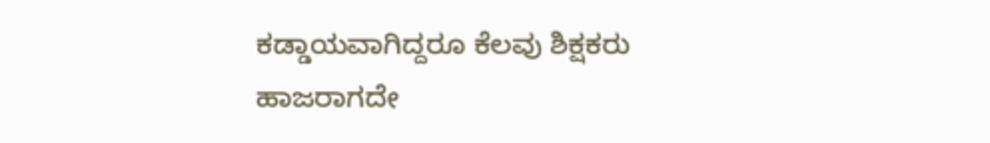ಕಡ್ಡಾಯವಾಗಿದ್ದರೂ ಕೆಲವು ಶಿಕ್ಷಕರು ಹಾಜರಾಗದೇ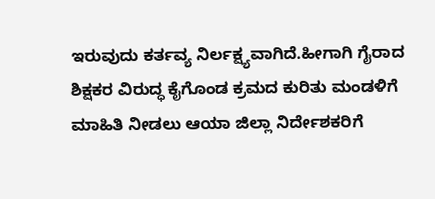ಇರುವುದು ಕರ್ತವ್ಯ ನಿರ್ಲಕ್ಷ್ಯವಾಗಿದೆ.ಹೀಗಾಗಿ ಗೈರಾದ ಶಿಕ್ಷಕರ ವಿರುದ್ಧ ಕೈಗೊಂಡ ಕ್ರಮದ ಕುರಿತು ಮಂಡಳಿಗೆ ಮಾಹಿತಿ ನೀಡಲು ಆಯಾ ಜಿಲ್ಲಾ ನಿರ್ದೇಶಕರಿಗೆ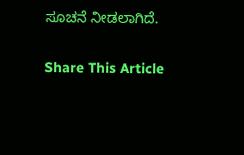ಸೂಚನೆ ನೀಡಲಾಗಿದೆ.

Share This Article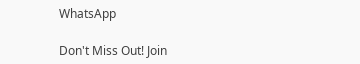WhatsApp

Don't Miss Out! Join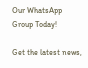Our WhatsApp Group Today!

Get the latest news,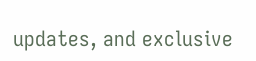updates, and exclusive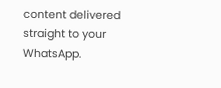content delivered straight to your WhatsApp.